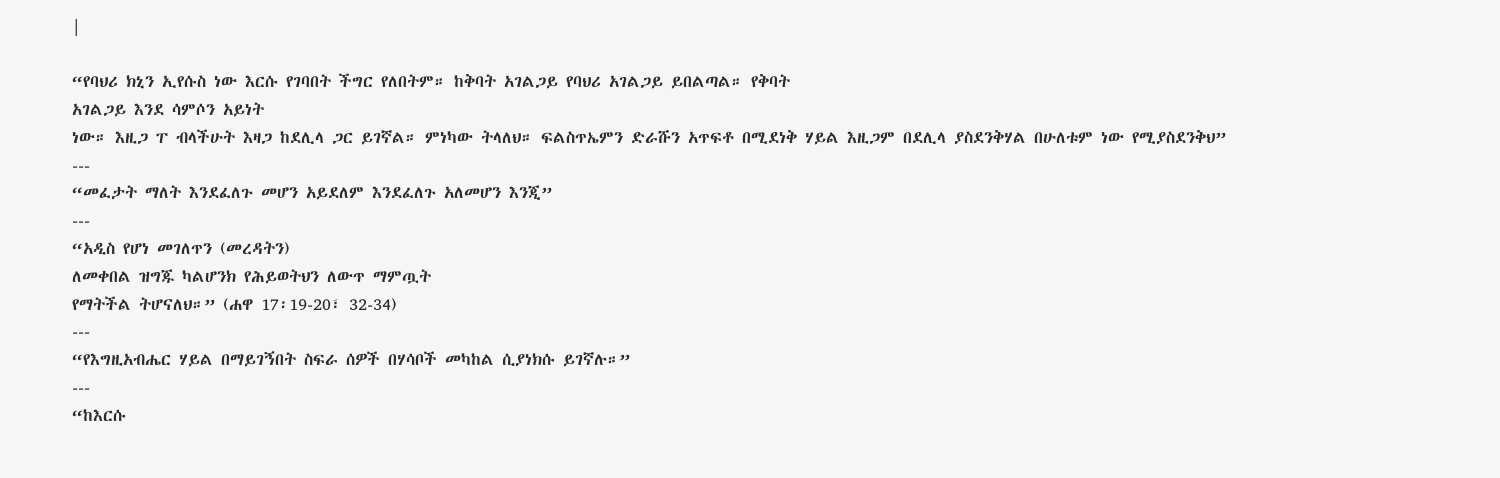|

“የባህሪ ክኒን ኢየሱስ ነው እርሱ የገባበት ችግር የለበትም። ከቅባት አገልጋይ የባህሪ አገልጋይ ይበልጣል። የቅባት
አገልጋይ እንደ ሳምሶን አይነት
ነው። እዚጋ ፐ ብላችሁት እዛጋ ከደሊላ ጋር ይገኛል። ምነካው ትላለህ። ፍልስጥኤምን ድራሹን አጥፍቶ በሚደነቅ ሃይል እዚጋም በደሊላ ያስደንቅሃል በሁለቱም ነው የሚያስደንቅህ”
---
“መፈታት ማለት እንደፈለጉ መሆን አይደለም እንደፈለጉ አለመሆን እንጂ”
---
“አዲስ የሆነ መገለጥን (መረዳትን)
ለመቀበል ዝግጁ ካልሆንክ የሕይወትህን ለውጥ ማምጧት
የማትችል ትሆናለህ።” (ሐዋ 17፡19-20፣ 32-34)
---
“የእግዚአብሔር ሃይል በማይገኝበት ስፍራ ሰዎች በሃሳቦች መካከል ሲያነክሱ ይገኛሉ።”
---
“ከእርሱ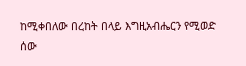ከሚቀበለው በረከት በላይ እግዚአብሔርን የሚወድ
ሰው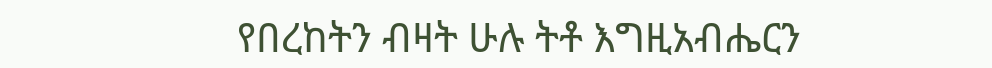የበረከትን ብዛት ሁሉ ትቶ እግዚአብሔርን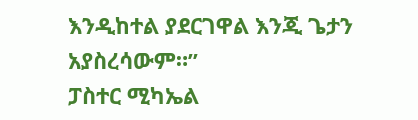እንዲከተል ያደርገዋል እንጂ ጌታን አያስረሳውም።”
ፓስተር ሚካኤል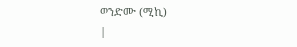ወንድሙ (ሚኪ)
|